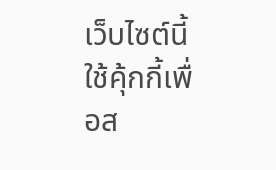เว็บไซต์นี้ใช้คุ้กกี้เพื่อส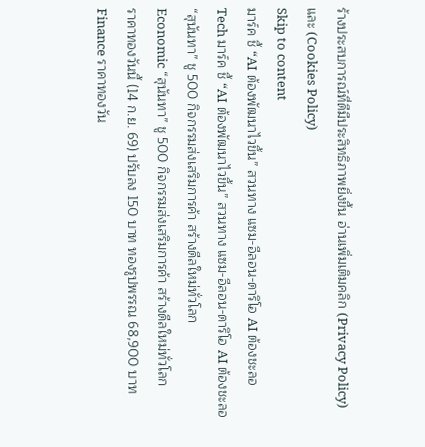ร้างประสบการณ์ที่ดีมีประสิทธิภาพยิ่งขี้น อ่านเพิ่มเติมคลิก (Privacy Policy) และ (Cookies Policy)
Skip to content
มาร์ค ชี้ “AI ต้องพัฒนาไวขึ้น” สวนทาง แซม-อีลอน-ดาริโอ AI ต้องชะลอ
Tech มาร์ค ชี้ “AI ต้องพัฒนาไวขึ้น” สวนทาง แซม-อีลอน-ดาริโอ AI ต้องชะลอ
“สุนันทา” ชู 500 กิจกรรมส่งเสริมการค้า สร้างดีลใหม่ทั่วโลก
Economic “สุนันทา” ชู 500 กิจกรรมส่งเสริมการค้า สร้างดีลใหม่ทั่วโลก
ราคาทองวันนี้ (14 ก.ย. 69) ปรับลง 150 บาท ทองรูปพรรณ 68,900 บาท
Finance ราคาทองวัน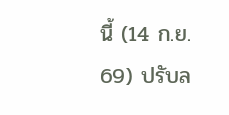นี้ (14 ก.ย. 69) ปรับล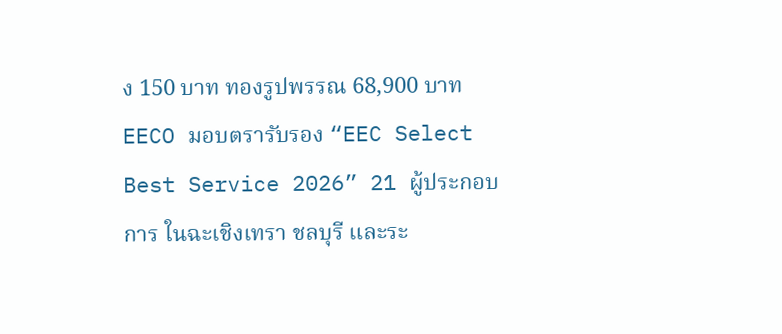ง 150 บาท ทองรูปพรรณ 68,900 บาท
EECO มอบตรารับรอง “EEC Select Best Service 2026” 21 ผู้ประกอบการ ในฉะเชิงเทรา ชลบุรี และระ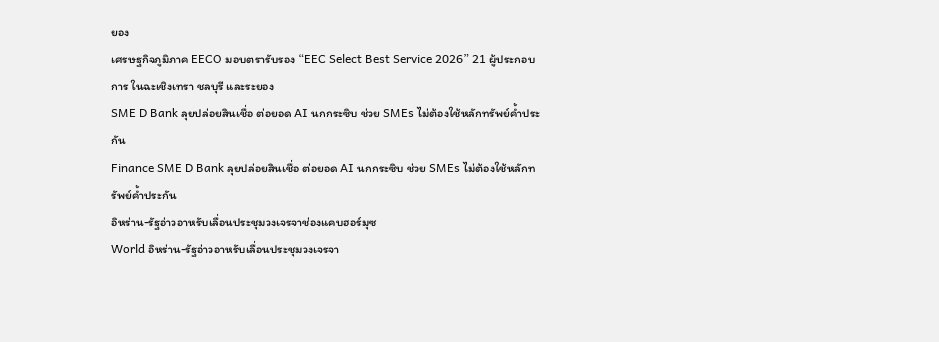ยอง
เศรษฐกิจภูมิภาค EECO มอบตรารับรอง “EEC Select Best Service 2026” 21 ผู้ประกอบการ ในฉะเชิงเทรา ชลบุรี และระยอง
SME D Bank ลุยปล่อยสินเชื่อ ต่อยอด AI นกกระซิบ ช่วย SMEs ไม่ต้องใช้หลักทรัพย์ค้ำประกัน
Finance SME D Bank ลุยปล่อยสินเชื่อ ต่อยอด AI นกกระซิบ ช่วย SMEs ไม่ต้องใช้หลักทรัพย์ค้ำประกัน
อิหร่าน-รัฐอ่าวอาหรับเลื่อนประชุมวงเจรจาช่องแคบฮอร์มุซ
World อิหร่าน-รัฐอ่าวอาหรับเลื่อนประชุมวงเจรจา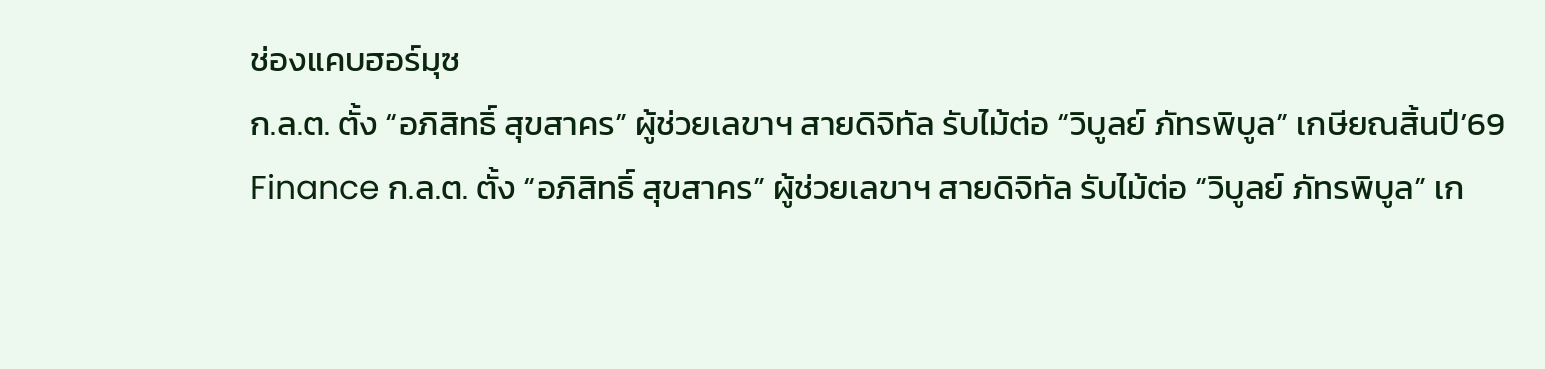ช่องแคบฮอร์มุซ
ก.ล.ต. ตั้ง “อภิสิทธิ์ สุขสาคร” ผู้ช่วยเลขาฯ สายดิจิทัล รับไม้ต่อ “วิบูลย์ ภัทรพิบูล” เกษียณสิ้นปี’69
Finance ก.ล.ต. ตั้ง “อภิสิทธิ์ สุขสาคร” ผู้ช่วยเลขาฯ สายดิจิทัล รับไม้ต่อ “วิบูลย์ ภัทรพิบูล” เก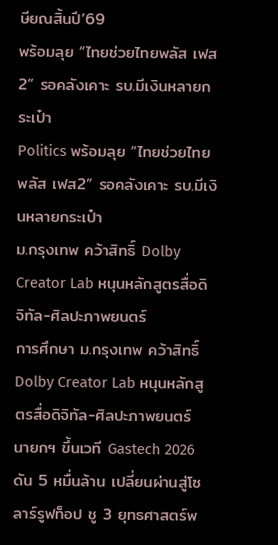ษียณสิ้นปี’69
พร้อมลุย “ไทยช่วยไทยพลัส เฟส2” รอคลังเคาะ รบ.มีเงินหลายกระเป๋า
Politics พร้อมลุย “ไทยช่วยไทยพลัส เฟส2” รอคลังเคาะ รบ.มีเงินหลายกระเป๋า
ม.กรุงเทพ คว้าสิทธิ์ Dolby Creator Lab หนุนหลักสูตรสื่อดิจิทัล-ศิลปะภาพยนตร์
การศึกษา ม.กรุงเทพ คว้าสิทธิ์ Dolby Creator Lab หนุนหลักสูตรสื่อดิจิทัล-ศิลปะภาพยนตร์
นายกฯ ขึ้นเวที Gastech 2026 ดัน 5 หมื่นล้าน เปลี่ยนผ่านสู่โซลาร์รูฟท็อป ชู 3 ยุทธศาสตร์พ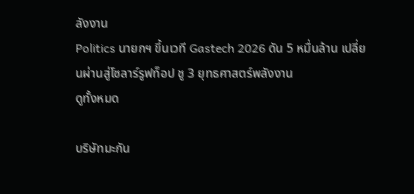ลังงาน
Politics นายกฯ ขึ้นเวที Gastech 2026 ดัน 5 หมื่นล้าน เปลี่ยนผ่านสู่โซลาร์รูฟท็อป ชู 3 ยุทธศาสตร์พลังงาน
ดูทั้งหมด

บริษัทมะกัน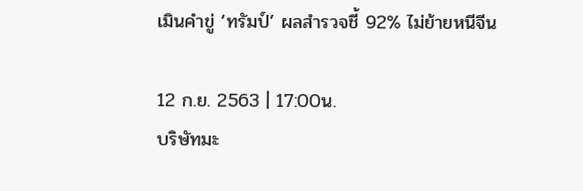เมินคำขู่ ‘ทรัมป์’ ผลสำรวจชี้ 92% ไม่ย้ายหนีจีน

12 ก.ย. 2563 | 17:00น.
บริษัทมะ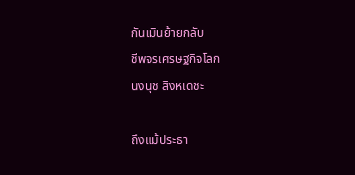กันเมินย้ายกลับ
ชีพจรเศรษฐกิจโลก
นงนุช สิงหเดชะ

ถึงแม้ประธา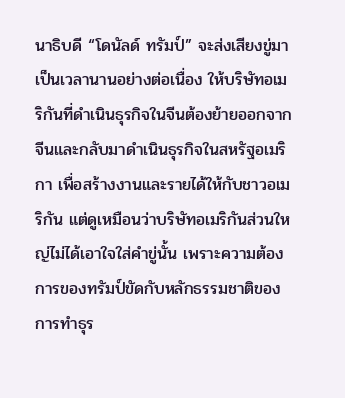นาธิบดี “โดนัลด์ ทรัมป์” จะส่งเสียงขู่มาเป็นเวลานานอย่างต่อเนื่อง ให้บริษัทอเมริกันที่ดำเนินธุรกิจในจีนต้องย้ายออกจากจีนและกลับมาดำเนินธุรกิจในสหรัฐอเมริกา เพื่อสร้างงานและรายได้ให้กับชาวอเมริกัน แต่ดูเหมือนว่าบริษัทอเมริกันส่วนใหญ่ไม่ได้เอาใจใส่คำขู่นั้น เพราะความต้องการของทรัมป์ขัดกับหลักธรรมชาติของการทำธุร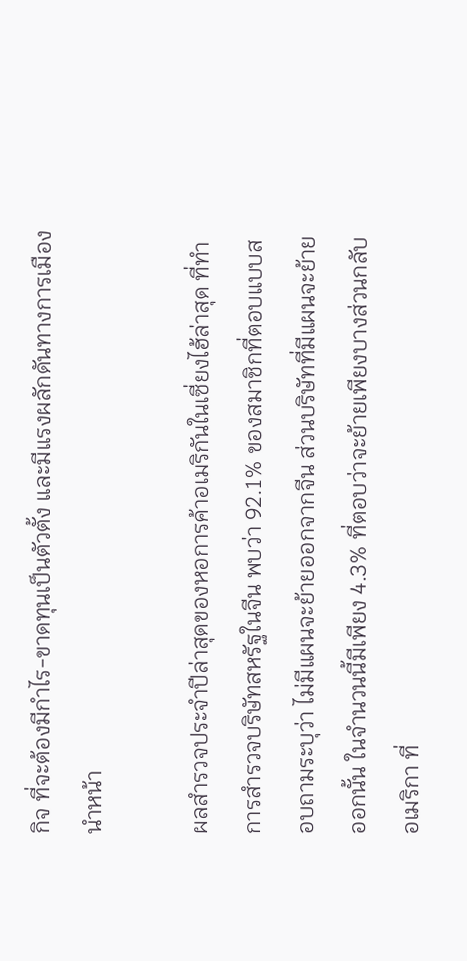กิจ ที่จะต้องมีกำไร-ขาดทุนเป็นตัวตั้ง และมีแรงผลักดันทางการเมืองนำหน้า

ผลสำรวจประจำปีล่าสุดของหอการค้าอเมริกันในเซี่ยงไฮ้ล่าสุด ที่ทำการสำรวจบริษัทสหรัฐในจีน พบว่า 92.1% ของสมาชิกที่ตอบแบบสอบถามระบุว่า ไม่มีแผนจะย้ายออกจากจีน ส่วนบริษัทที่มีแผนจะย้ายออกนั้น ในจำนวนนี้มีเพียง 4.3% ที่ตอบว่าจะย้ายเพียงบางส่วนกลับอเมริกา ที่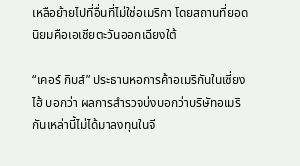เหลือย้ายไปที่อื่นที่ไม่ใช่อเมริกา โดยสถานที่ยอดนิยมคือเอเชียตะวันออกเฉียงใต้

“เคอร์ กิบส์” ประธานหอการค้าอเมริกันในเซี่ยงไฮ้ บอกว่า ผลการสำรวจบ่งบอกว่าบริษัทอเมริกันเหล่านี้ไม่ได้มาลงทุนในจี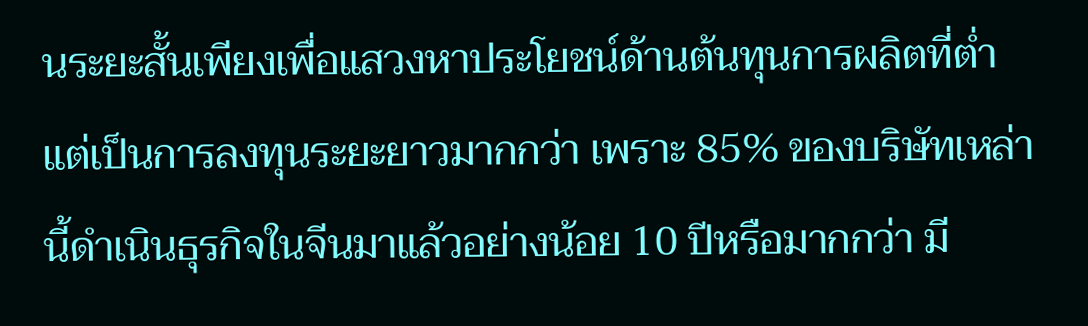นระยะสั้นเพียงเพื่อแสวงหาประโยชน์ด้านต้นทุนการผลิตที่ต่ำ แต่เป็นการลงทุนระยะยาวมากกว่า เพราะ 85% ของบริษัทเหล่านี้ดำเนินธุรกิจในจีนมาแล้วอย่างน้อย 10 ปีหรือมากกว่า มี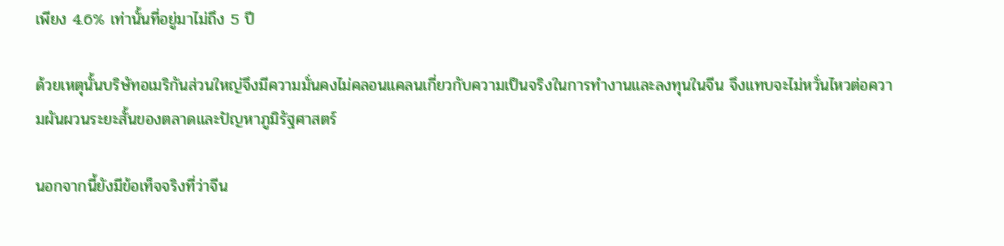เพียง 4.6% เท่านั้นที่อยู่มาไม่ถึง 5 ปี

ด้วยเหตุนั้นบริษัทอเมริกันส่วนใหญ่จึงมีความมั่นคงไม่คลอนแคลนเกี่ยวกับความเป็นจริงในการทำงานและลงทุนในจีน จึงแทบจะไม่หวั่นไหวต่อความผันผวนระยะสั้นของตลาดและปัญหาภูมิรัฐศาสตร์

นอกจากนี้ยังมีข้อเท็จจริงที่ว่าจีน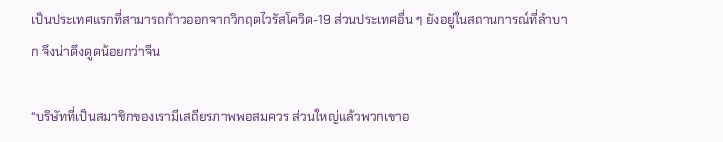เป็นประเทศแรกที่สามารถก้าวออกจากวิกฤตไวรัสโควิด-19 ส่วนประเทศอื่น ๆ ยังอยู่ในสถานการณ์ที่ลำบาก จึงน่าดึงดูดน้อยกว่าจีน

“บริษัทที่เป็นสมาชิกของเรามีเสถียรภาพพอสมควร ส่วนใหญ่แล้วพวกเขาอ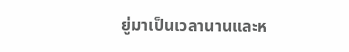ยู่มาเป็นเวลานานและห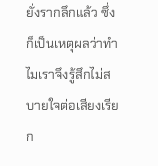ยั่งรากลึกแล้ว ซึ่งก็เป็นเหตุผลว่าทำไมเราจึงรู้สึกไม่สบายใจต่อเสียงเรียก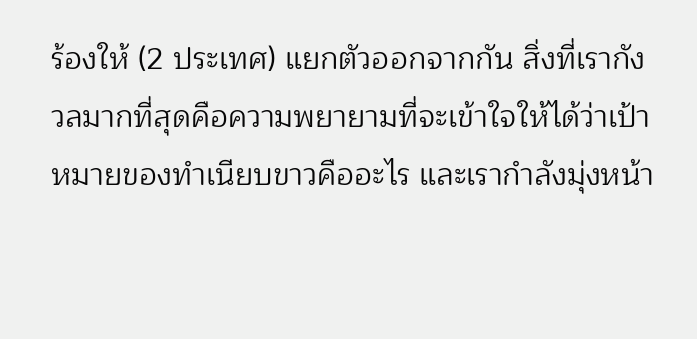ร้องให้ (2 ประเทศ) แยกตัวออกจากกัน สิ่งที่เรากังวลมากที่สุดคือความพยายามที่จะเข้าใจให้ได้ว่าเป้าหมายของทำเนียบขาวคืออะไร และเรากำลังมุ่งหน้า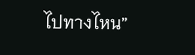ไปทางไหน”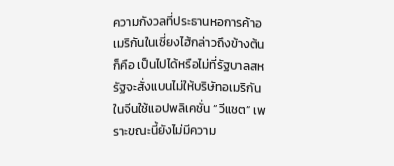ความกังวลที่ประธานหอการค้าอเมริกันในเซี่ยงไฮ้กล่าวถึงข้างต้นก็คือ เป็นไปได้หรือไม่ที่รัฐบาลสหรัฐจะสั่งแบนไม่ให้บริษัทอเมริกันในจีนใช้แอปพลิเคชั่น “วีแชต” เพราะขณะนี้ยังไม่มีความ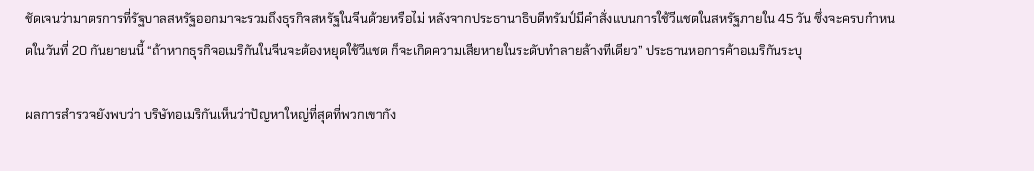ชัดเจนว่ามาตรการที่รัฐบาลสหรัฐออกมาจะรวมถึงธุรกิจสหรัฐในจีนด้วยหรือไม่ หลังจากประธานาธิบดีทรัมป์มีคำสั่งแบนการใช้วีแชตในสหรัฐภายใน 45 วัน ซึ่งจะครบกำหนดในวันที่ 20 กันยายนนี้ “ถ้าหากธุรกิจอเมริกันในจีนจะต้องหยุดใช้วีแชต ก็จะเกิดความเสียหายในระดับทำลายล้างทีเดียว” ประธานหอการค้าอเมริกันระบุ

ผลการสำรวจยังพบว่า บริษัทอเมริกันเห็นว่าปัญหาใหญ่ที่สุดที่พวกเขากัง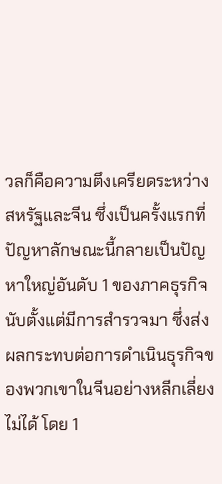วลก็คือความตึงเครียดระหว่างสหรัฐและจีน ซึ่งเป็นครั้งแรกที่ปัญหาลักษณะนี้กลายเป็นปัญหาใหญ่อันดับ 1 ของภาคธุรกิจนับตั้งแต่มีการสำรวจมา ซึ่งส่งผลกระทบต่อการดำเนินธุรกิจของพวกเขาในจีนอย่างหลีกเลี่ยงไม่ได้ โดย 1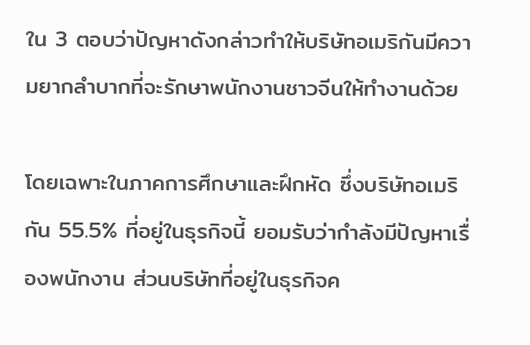ใน 3 ตอบว่าปัญหาดังกล่าวทำให้บริษัทอเมริกันมีความยากลำบากที่จะรักษาพนักงานชาวจีนให้ทำงานด้วย

โดยเฉพาะในภาคการศึกษาและฝึกหัด ซึ่งบริษัทอเมริกัน 55.5% ที่อยู่ในธุรกิจนี้ ยอมรับว่ากำลังมีปัญหาเรื่องพนักงาน ส่วนบริษัทที่อยู่ในธุรกิจค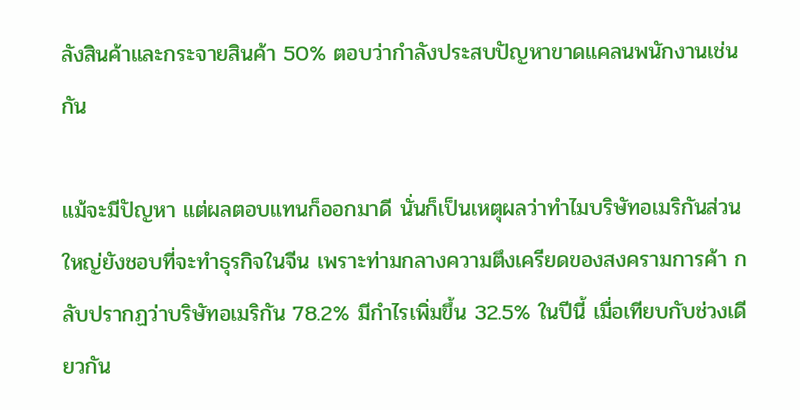ลังสินค้าและกระจายสินค้า 50% ตอบว่ากำลังประสบปัญหาขาดแคลนพนักงานเช่นกัน

แม้จะมีปัญหา แต่ผลตอบแทนก็ออกมาดี นั่นก็เป็นเหตุผลว่าทำไมบริษัทอเมริกันส่วนใหญ่ยังชอบที่จะทำธุรกิจในจีน เพราะท่ามกลางความตึงเครียดของสงครามการค้า กลับปรากฏว่าบริษัทอเมริกัน 78.2% มีกำไรเพิ่มขึ้น 32.5% ในปีนี้ เมื่อเทียบกับช่วงเดียวกัน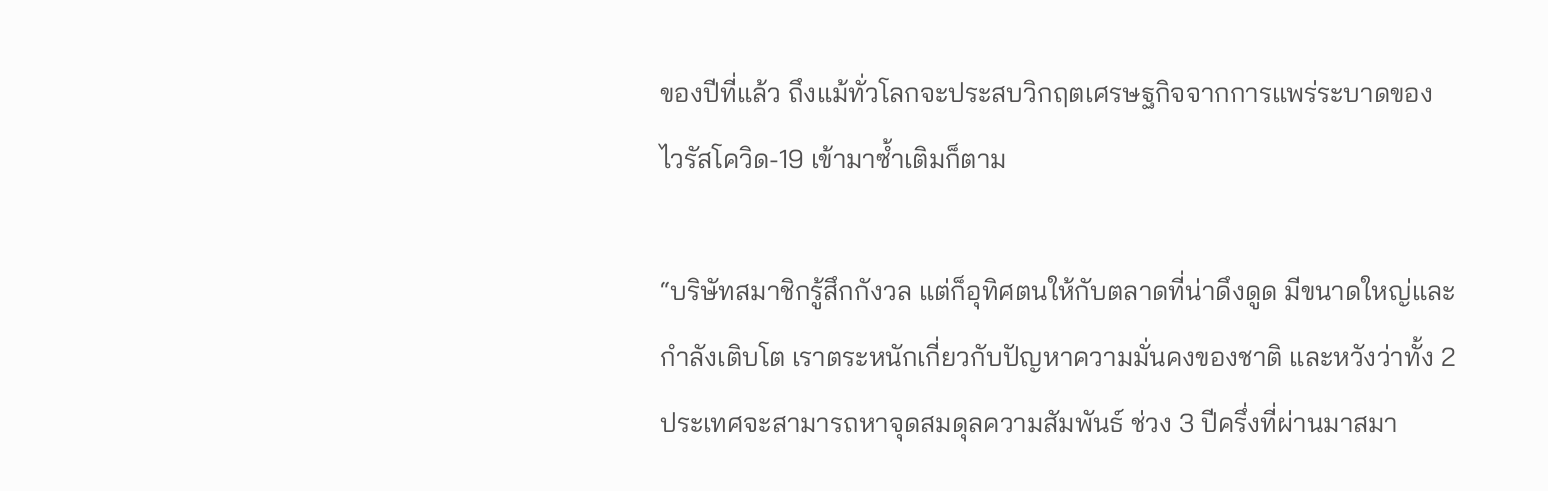ของปีที่แล้ว ถึงแม้ทั่วโลกจะประสบวิกฤตเศรษฐกิจจากการแพร่ระบาดของไวรัสโควิด-19 เข้ามาซ้ำเติมก็ตาม

“บริษัทสมาชิกรู้สึกกังวล แต่ก็อุทิศตนให้กับตลาดที่น่าดึงดูด มีขนาดใหญ่และกำลังเติบโต เราตระหนักเกี่ยวกับปัญหาความมั่นคงของชาติ และหวังว่าทั้ง 2 ประเทศจะสามารถหาจุดสมดุลความสัมพันธ์ ช่วง 3 ปีครึ่งที่ผ่านมาสมา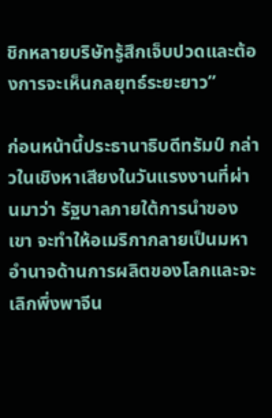ชิกหลายบริษัทรู้สึกเจ็บปวดและต้องการจะเห็นกลยุทธ์ระยะยาว”

ก่อนหน้านี้ประธานาธิบดีทรัมป์ กล่าวในเชิงหาเสียงในวันแรงงานที่ผ่านมาว่า รัฐบาลภายใต้การนำของเขา จะทำให้อเมริกากลายเป็นมหาอำนาจด้านการผลิตของโลกและจะเลิกพึ่งพาจีน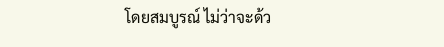โดยสมบูรณ์ ไม่ว่าจะด้ว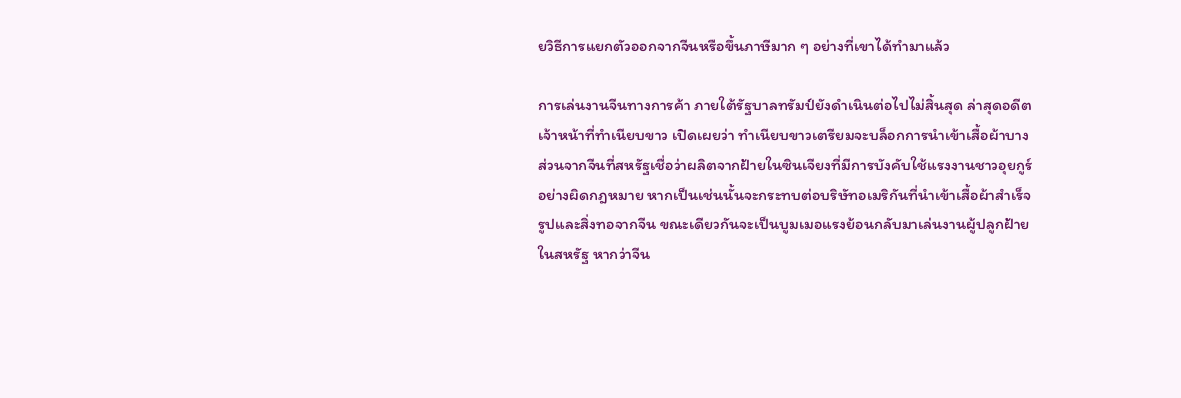ยวิธีการแยกตัวออกจากจีนหรือขึ้นภาษีมาก ๆ อย่างที่เขาได้ทำมาแล้ว

การเล่นงานจีนทางการค้า ภายใต้รัฐบาลทรัมป์ยังดำเนินต่อไปไม่สิ้นสุด ล่าสุดอดีตเจ้าหน้าที่ทำเนียบขาว เปิดเผยว่า ทำเนียบขาวเตรียมจะบล็อกการนำเข้าเสื้อผ้าบางส่วนจากจีนที่สหรัฐเชื่อว่าผลิตจากฝ้ายในซินเจียงที่มีการบังคับใช้แรงงานชาวอุยกูร์อย่างผิดกฎหมาย หากเป็นเช่นนั้นจะกระทบต่อบริษัทอเมริกันที่นำเข้าเสื้อผ้าสำเร็จรูปและสิ่งทอจากจีน ขณะเดียวกันจะเป็นบูมเมอแรงย้อนกลับมาเล่นงานผู้ปลูกฝ้ายในสหรัฐ หากว่าจีน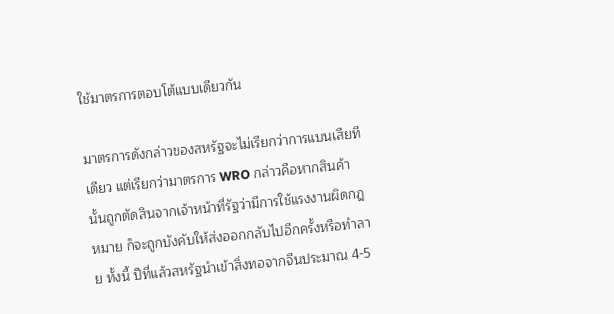ใช้มาตรการตอบโต้แบบเดียวกัน

มาตรการดังกล่าวของสหรัฐจะไม่เรียกว่าการแบนเสียทีเดียว แต่เรียกว่ามาตรการ WRO กล่าวคือหากสินค้านั้นถูกตัดสินจากเจ้าหน้าที่รัฐว่ามีการใช้แรงงานผิดกฎหมาย ก็จะถูกบังคับให้ส่งออกกลับไปอีกครั้งหรือทำลาย ทั้งนี้ ปีที่แล้วสหรัฐนำเข้าสิ่งทอจากจีนประมาณ 4-5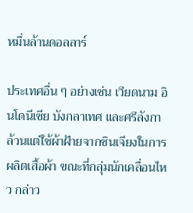หมื่นล้านดอลลาร์

ประเทศอื่น ๆ อย่างเช่น เวียดนาม อินโดนีเซีย บังกลาเทศ และศรีลังกา ล้วนแต่ใช้ผ้าฝ้ายจากซินเจียงในการผลิตเสื้อผ้า ขณะที่กลุ่มนักเคลื่อนไหว กล่าว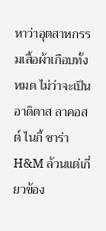หาว่าอุตสาหกรรมเสื้อผ้าเกือบทั้งหมด ไม่ว่าจะเป็นอาดิดาส ลาคอสต์ ไนกี้ ซาร่า H&M ล้วนแต่เกี่ยวข้อง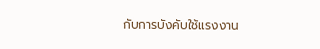กับการบังคับใช้แรงงาน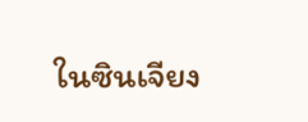ในซินเจียง